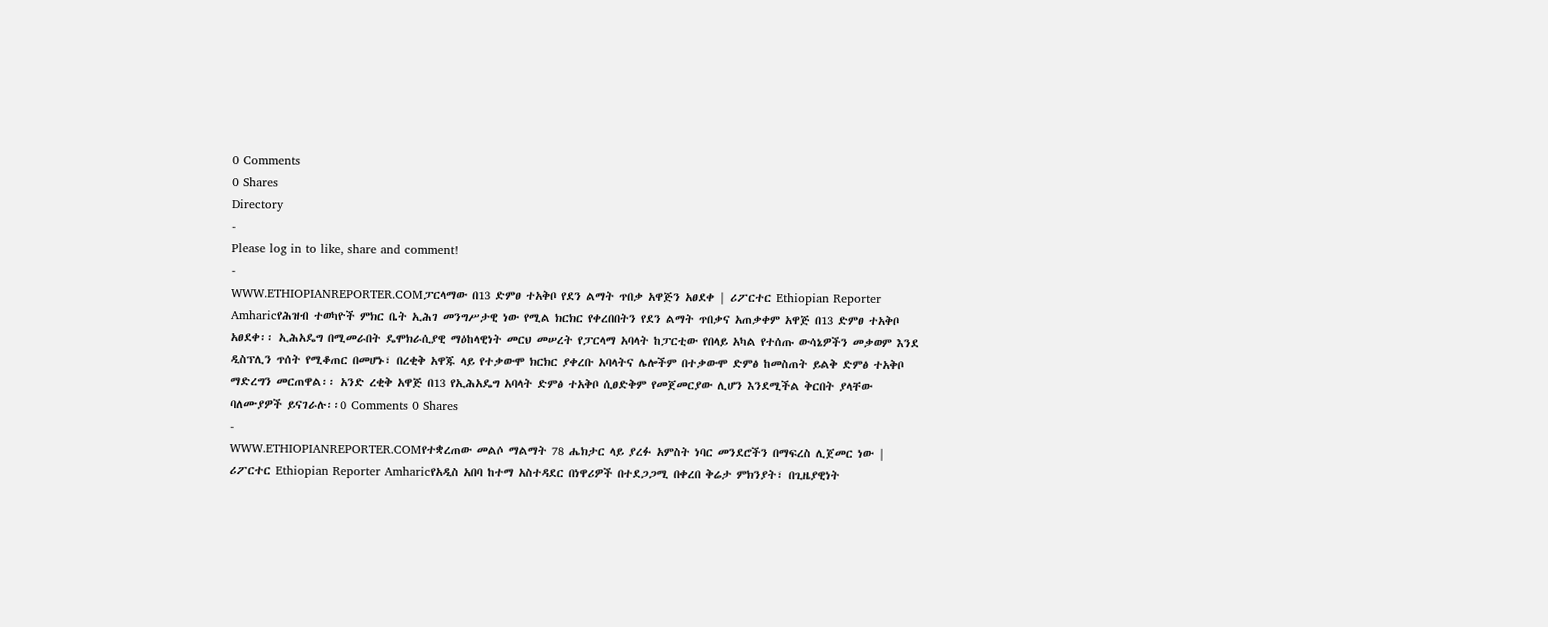0 Comments
0 Shares
Directory
-
Please log in to like, share and comment!
-
WWW.ETHIOPIANREPORTER.COMፓርላማው በ13 ድምፀ ተአቅቦ የደን ልማት ጥበቃ አዋጅን አፀደቀ | ሪፖርተር Ethiopian Reporter Amharicየሕዝብ ተወካዮች ምክር ቤት ኢሕገ መንግሥታዊ ነው የሚል ክርክር የቀረበበትን የደን ልማት ጥበቃና አጠቃቀም አዋጅ በ13 ድምፀ ተአቅቦ አፀደቀ፡፡ ኢሕአዴግ በሚመራበት ዴሞክራሲያዊ ማዕከላዊነት መርህ መሠረት የፓርላማ አባላት ከፓርቲው የበላይ አካል የተሰጡ ውሳኔዎችን መቃወም እንደ ዲስፕሊን ጥሰት የሚቆጠር በመሆኑ፣ በረቂቅ አዋጁ ላይ የተቃውሞ ክርክር ያቀረቡ አባላትና ሌሎችም በተቃውሞ ድምፅ ከመስጠት ይልቅ ድምፅ ተአቅቦ ማድረግን መርጠዋል፡፡ አንድ ረቂቅ አዋጅ በ13 የኢሕአዴግ አባላት ድምፅ ተአቅቦ ሲፀድቅም የመጀመርያው ሊሆን እንደሚችል ቅርበት ያላቸው ባለሙያዎች ይናገራሉ፡፡0 Comments 0 Shares
-
WWW.ETHIOPIANREPORTER.COMየተቋረጠው መልሶ ማልማት 78 ሔክታር ላይ ያረፉ አምስት ነባር መንደሮችን በማፍረስ ሊጀመር ነው | ሪፖርተር Ethiopian Reporter Amharicየአዲስ አበባ ከተማ አስተዳደር በነዋሪዎች በተደጋጋሚ በቀረበ ቅሬታ ምክንያት፣ በጊዜያዊነት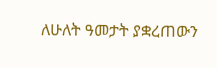ለሁለት ዓመታት ያቋረጠውን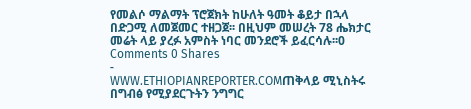የመልሶ ማልማት ፕሮጀክት ከሁለት ዓመት ቆይታ በኋላ በድጋሚ ለመጀመር ተዘጋጀ፡፡ በዚህም መሠረት 78 ሔክታር መሬት ላይ ያረፉ አምስት ነባር መንደሮች ይፈርሳሉ፡፡0 Comments 0 Shares
-
WWW.ETHIOPIANREPORTER.COMጠቅላይ ሚኒስትሩ በግብፅ የሚያደርጉትን ንግግር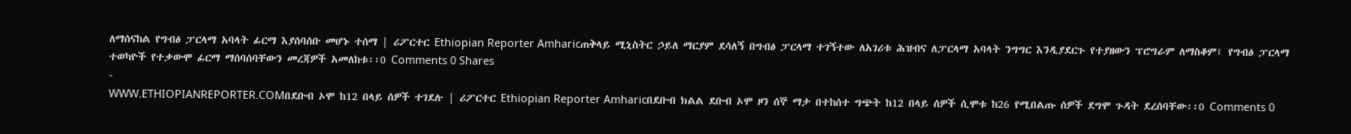ለማሰናከል የግብፅ ፓርላማ አባላት ፊርማ እያሰባሰቡ መሆኑ ተሰማ | ሪፖርተር Ethiopian Reporter Amharicጠቅላይ ሚኒስትር ኃይለ ማርያም ደሳለኝ በግብፅ ፓርላማ ተገኝተው ለአገሪቱ ሕዝብና ለፓርላማ አባላት ንግግር እንዲያደርጉ የተያዘውን ፕሮግራም ለማስቆም፣ የግብፅ ፓርላማ ተወካዮች የተቃውሞ ፊርማ ማሰባሰባቸውን መረጃዎች አመለከቱ፡፡0 Comments 0 Shares
-
WWW.ETHIOPIANREPORTER.COMበደቡብ ኦሞ ከ12 በላይ ሰዎች ተገደሉ | ሪፖርተር Ethiopian Reporter Amharicበደቡብ ክልል ደቡብ ኦሞ ዞን ሰኞ ማታ በተከሰተ ግጭት ከ12 በላይ ሰዎች ሲሞቱ ከ26 የሚበልጡ ሰዎች ደግሞ ጉዳት ደረሰባቸው፡፡0 Comments 0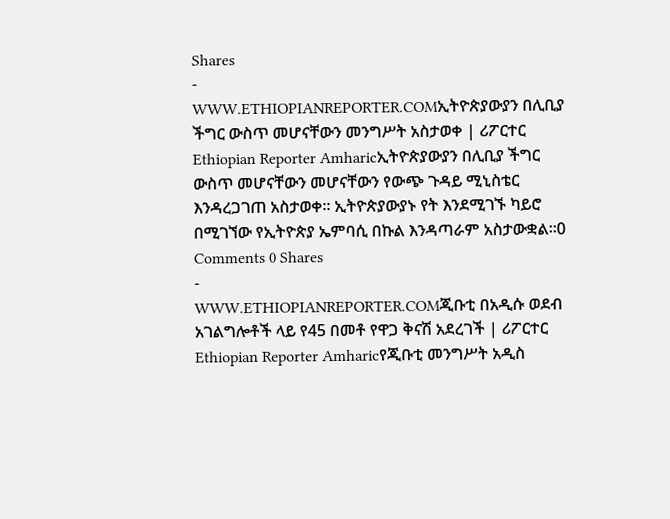Shares
-
WWW.ETHIOPIANREPORTER.COMኢትዮጵያውያን በሊቢያ ችግር ውስጥ መሆናቸውን መንግሥት አስታወቀ | ሪፖርተር Ethiopian Reporter Amharicኢትዮጵያውያን በሊቢያ ችግር ውስጥ መሆናቸውን መሆናቸውን የውጭ ጉዳይ ሚኒስቴር እንዳረጋገጠ አስታወቀ፡፡ ኢትዮጵያውያኑ የት እንደሚገኙ ካይሮ በሚገኘው የኢትዮጵያ ኤምባሲ በኩል እንዳጣራም አስታውቋል፡፡0 Comments 0 Shares
-
WWW.ETHIOPIANREPORTER.COMጂቡቲ በአዲሱ ወደብ አገልግሎቶች ላይ የ45 በመቶ የዋጋ ቅናሽ አደረገች | ሪፖርተር Ethiopian Reporter Amharicየጂቡቲ መንግሥት አዲስ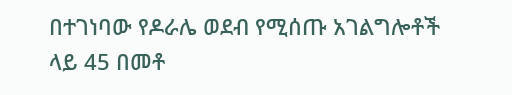በተገነባው የዶራሌ ወደብ የሚሰጡ አገልግሎቶች ላይ 45 በመቶ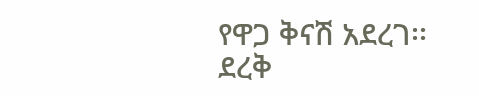የዋጋ ቅናሽ አደረገ፡፡ ደረቅ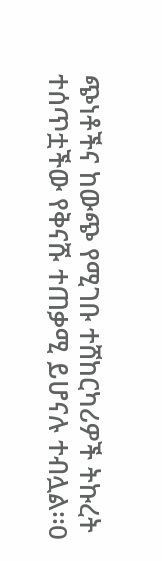ጭነቶችና ከውጭ የሚገቡ ተሸከርካሪዎች ትኩረት ተሰጥቷችው የቅናሹ ተጠቃሚ ይሆናሉ ተብሏል፡፡0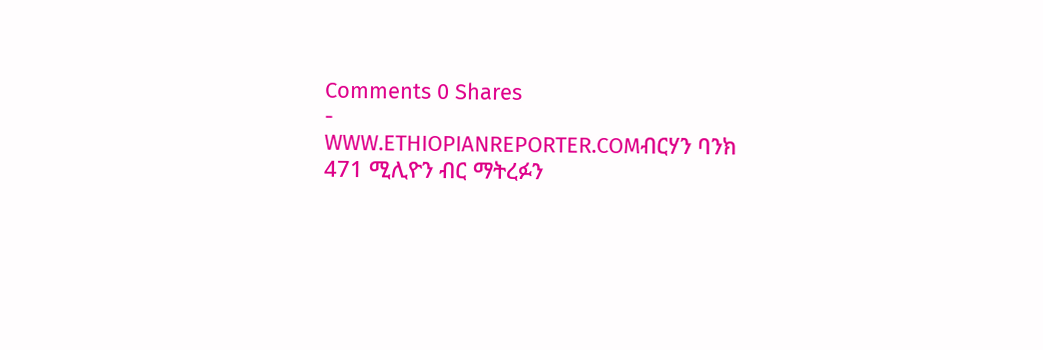Comments 0 Shares
-
WWW.ETHIOPIANREPORTER.COMብርሃን ባንክ 471 ሚሊዮን ብር ማትረፉን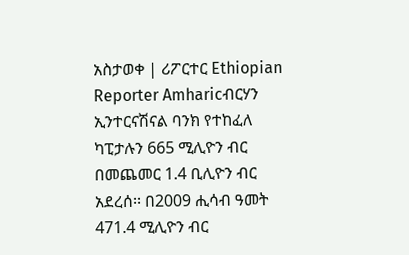አስታወቀ | ሪፖርተር Ethiopian Reporter Amharicብርሃን ኢንተርናሽናል ባንክ የተከፈለ ካፒታሉን 665 ሚሊዮን ብር በመጨመር 1.4 ቢሊዮን ብር አደረሰ፡፡ በ2009 ሒሳብ ዓመት 471.4 ሚሊዮን ብር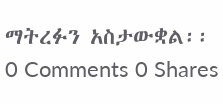ማትረፉን አስታውቋል፡፡0 Comments 0 Shares